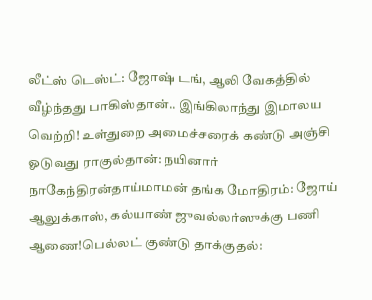லீட்ஸ் டெஸ்ட்: ஜோஷ் டங், ஆலி வேகத்தில் வீழ்ந்தது பாகிஸ்தான்.. இங்கிலாந்து இமாலய வெற்றி! உள்துறை அமைச்சரைக் கண்டு அஞ்சி ஓடுவது ராகுல்தான்: நயினார் நாகேந்திரன்தாய்மாமன் தங்க மோதிரம்: ஜோய் ஆலுக்காஸ், கல்யாண் ஜுவல்லர்ஸுக்கு பணி ஆணை!பெல்லட் குண்டு தாக்குதல்: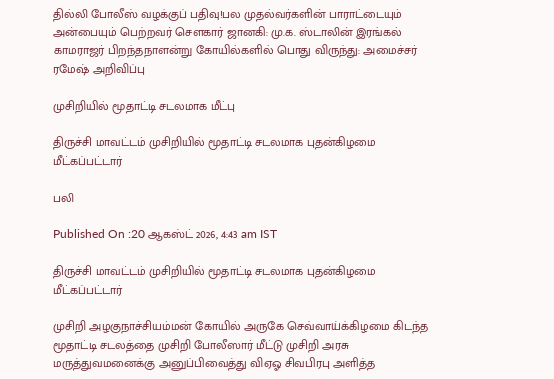தில்லி போலீஸ் வழக்குப் பதிவு!பல முதல்வர்களின் பாராட்டையும் அன்பையும் பெற்றவர் சௌகார் ஜானகி: மு.க. ஸ்டாலின் இரங்கல் காமராஜர் பிறந்தநாளன்று கோயில்களில் பொது விருந்து: அமைச்சர் ரமேஷ் அறிவிப்பு

முசிறியில் மூதாட்டி சடலமாக மீட்பு

திருச்சி மாவட்டம் முசிறியில் மூதாட்டி சடலமாக புதன்கிழமை மீட்கப்பட்டார்

பலி

Published On :20 ஆகஸ்ட் 2026, 4:43 am IST

திருச்சி மாவட்டம் முசிறியில் மூதாட்டி சடலமாக புதன்கிழமை மீட்கப்பட்டார்

முசிறி அழகுநாச்சியம்மன் கோயில் அருகே செவ்வாய்க்கிழமை கிடந்த மூதாட்டி சடலத்தை முசிறி போலீஸார் மீட்டு முசிறி அரசு மருத்துவமனைக்கு அனுப்பிவைத்து விஏஓ சிவபிரபு அளித்த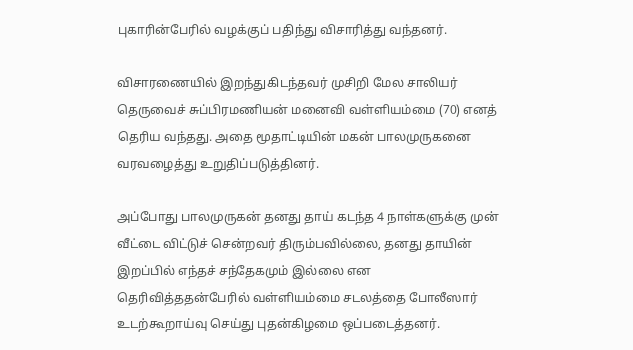புகாரின்பேரில் வழக்குப் பதிந்து விசாரித்து வந்தனர்.

விசாரணையில் இறந்துகிடந்தவர் முசிறி மேல சாலியர் தெருவைச் சுப்பிரமணியன் மனைவி வள்ளியம்மை (70) எனத் தெரிய வந்தது. அதை மூதாட்டியின் மகன் பாலமுருகனை வரவழைத்து உறுதிப்படுத்தினர்.

அப்போது பாலமுருகன் தனது தாய் கடந்த 4 நாள்களுக்கு முன் வீட்டை விட்டுச் சென்றவர் திரும்பவில்லை, தனது தாயின் இறப்பில் எந்தச் சந்தேகமும் இல்லை என தெரிவித்ததன்பேரில் வள்ளியம்மை சடலத்தை போலீஸார் உடற்கூறாய்வு செய்து புதன்கிழமை ஒப்படைத்தனர்.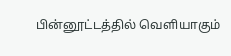பின்னூட்டத்தில் வெளியாகும்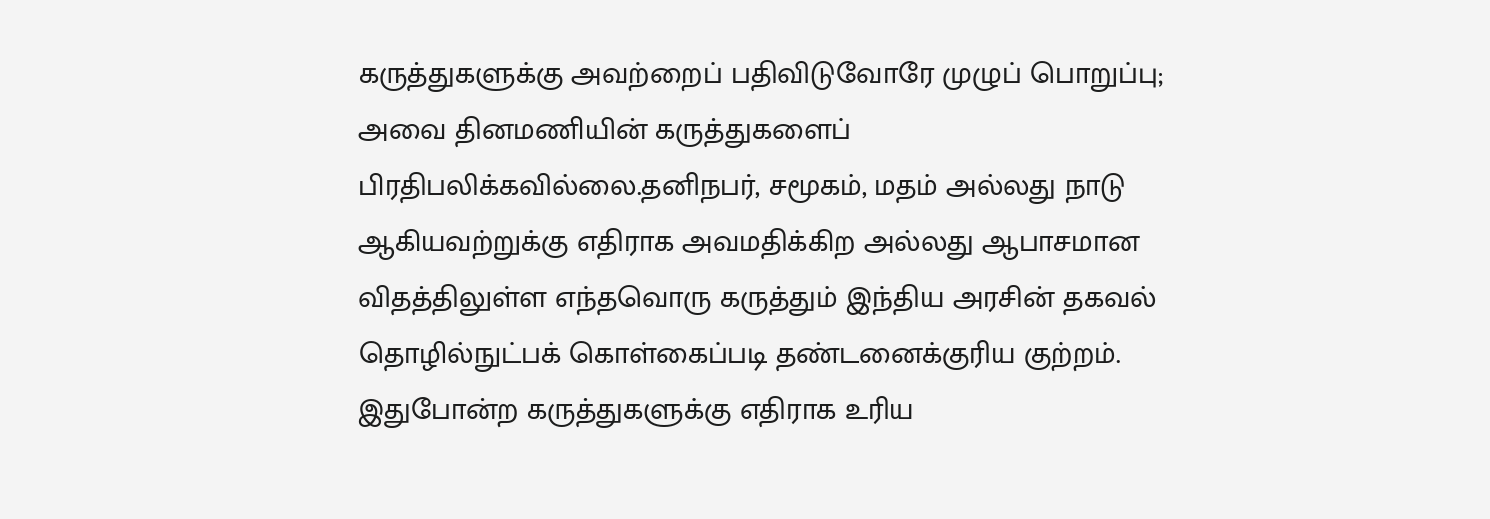கருத்துகளுக்கு அவற்றைப் பதிவிடுவோரே முழுப் பொறுப்பு; அவை தினமணியின் கருத்துகளைப் பிரதிபலிக்கவில்லை.தனிநபர், சமூகம், மதம் அல்லது நாடு ஆகியவற்றுக்கு எதிராக அவமதிக்கிற அல்லது ஆபாசமான விதத்திலுள்ள எந்தவொரு கருத்தும் இந்திய அரசின் தகவல் தொழில்நுட்பக் கொள்கைப்படி தண்டனைக்குரிய குற்றம். இதுபோன்ற கருத்துகளுக்கு எதிராக உரிய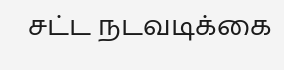சட்ட நடவடிக்கை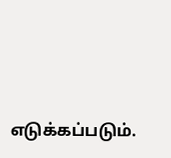எடுக்கப்படும்.